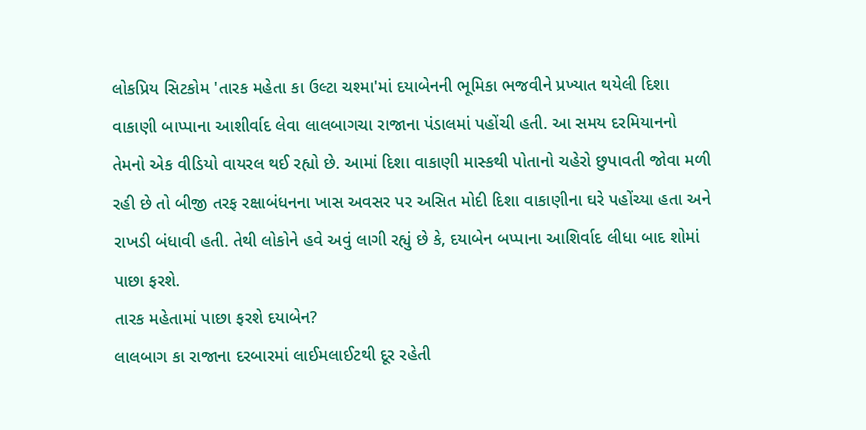લોકપ્રિય સિટકોમ 'તારક મહેતા કા ઉલ્ટા ચશ્મા'માં દયાબેનની ભૂમિકા ભજવીને પ્રખ્યાત થયેલી દિશા વાકાણી બાપ્પાના આશીર્વાદ લેવા લાલબાગચા રાજાના પંડાલમાં પહોંચી હતી. આ સમય દરમિયાનનો તેમનો એક વીડિયો વાયરલ થઈ રહ્યો છે. આમાં દિશા વાકાણી માસ્કથી પોતાનો ચહેરો છુપાવતી જોવા મળી રહી છે તો બીજી તરફ રક્ષાબંધનના ખાસ અવસર પર અસિત મોદી દિશા વાકાણીના ઘરે પહોંચ્યા હતા અને રાખડી બંધાવી હતી. તેથી લોકોને હવે અવું લાગી રહ્યું છે કે, દયાબેન બપ્પાના આશિર્વાદ લીધા બાદ શોમાં પાછા ફરશે.
તારક મહેતામાં પાછા ફરશે દયાબેન?
લાલબાગ કા રાજાના દરબારમાં લાઈમલાઈટથી દૂર રહેતી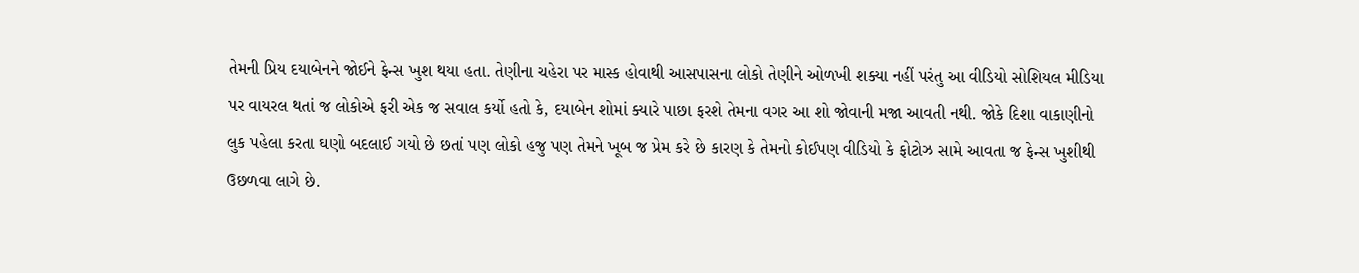તેમની પ્રિય દયાબેનને જોઈને ફેન્સ ખુશ થયા હતા. તેણીના ચહેરા પર માસ્ક હોવાથી આસપાસના લોકો તેણીને ઓળખી શક્યા નહીં પરંતુ આ વીડિયો સોશિયલ મીડિયા પર વાયરલ થતાં જ લોકોએ ફરી એક જ સવાલ કર્યો હતો કે, દયાબેન શોમાં ક્યારે પાછા ફરશે તેમના વગર આ શો જોવાની મજા આવતી નથી. જોકે દિશા વાકાણીનો લુક પહેલા કરતા ઘણો બદલાઈ ગયો છે છતાં પણ લોકો હજુ પણ તેમને ખૂબ જ પ્રેમ કરે છે કારણ કે તેમનો કોઈપણ વીડિયો કે ફોટોઝ સામે આવતા જ ફેન્સ ખુશીથી ઉછળવા લાગે છે.